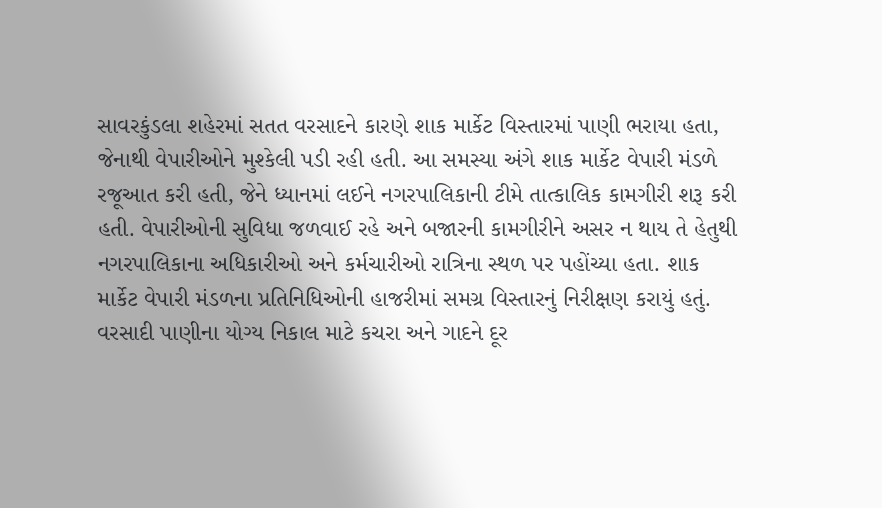સાવરકુંડલા શહેરમાં સતત વરસાદને કારણે શાક માર્કેટ વિસ્તારમાં પાણી ભરાયા હતા, જેનાથી વેપારીઓને મુશ્કેલી પડી રહી હતી. આ સમસ્યા અંગે શાક માર્કેટ વેપારી મંડળે રજૂઆત કરી હતી, જેને ધ્યાનમાં લઈને નગરપાલિકાની ટીમે તાત્કાલિક કામગીરી શરૂ કરી હતી. વેપારીઓની સુવિધા જળવાઈ રહે અને બજારની કામગીરીને અસર ન થાય તે હેતુથી નગરપાલિકાના અધિકારીઓ અને કર્મચારીઓ રાત્રિના સ્થળ પર પહોંચ્યા હતા. શાક માર્કેટ વેપારી મંડળના પ્રતિનિધિઓની હાજરીમાં સમગ્ર વિસ્તારનું નિરીક્ષણ કરાયું હતું. વરસાદી પાણીના યોગ્ય નિકાલ માટે કચરા અને ગાદને દૂર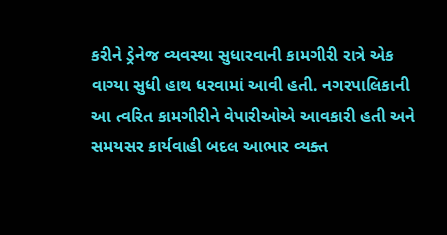કરીને ડ્રેનેજ વ્યવસ્થા સુધારવાની કામગીરી રાત્રે એક વાગ્યા સુધી હાથ ધરવામાં આવી હતી. નગરપાલિકાની આ ત્વરિત કામગીરીને વેપારીઓએ આવકારી હતી અને સમયસર કાર્યવાહી બદલ આભાર વ્યક્ત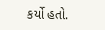કર્યો હતો.